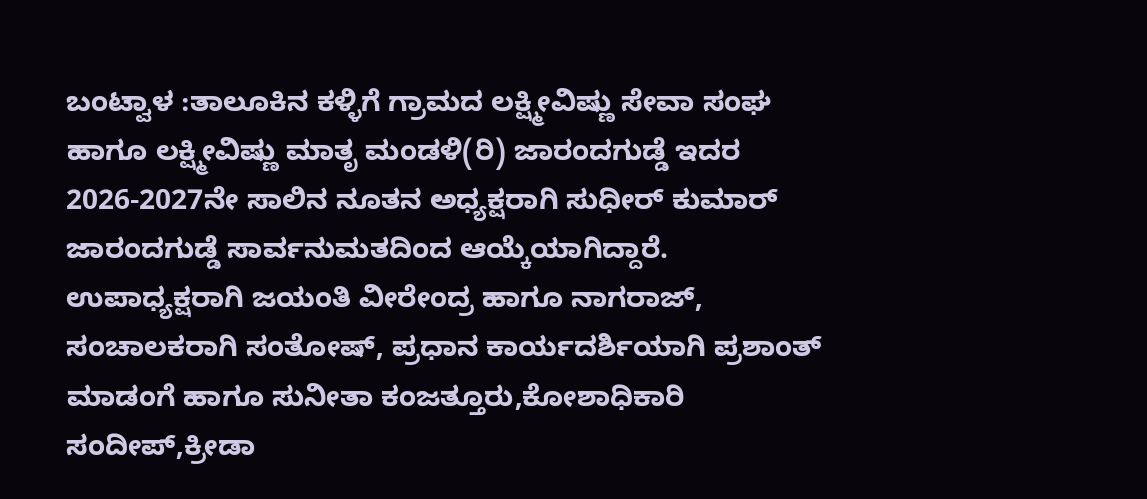ಬಂಟ್ವಾಳ :ತಾಲೂಕಿನ ಕಳ್ಳಿಗೆ ಗ್ರಾಮದ ಲಕ್ಷ್ಮೀವಿಷ್ಣು ಸೇವಾ ಸಂಘ ಹಾಗೂ ಲಕ್ಷ್ಮೀವಿಷ್ಣು ಮಾತೃ ಮಂಡಳಿ(ರಿ) ಜಾರಂದಗುಡ್ಡೆ ಇದರ 2026-2027ನೇ ಸಾಲಿನ ನೂತನ ಅಧ್ಯಕ್ಷರಾಗಿ ಸುಧೀರ್ ಕುಮಾರ್ ಜಾರಂದಗುಡ್ಡೆ ಸಾರ್ವನುಮತದಿಂದ ಆಯ್ಕೆಯಾಗಿದ್ದಾರೆ.
ಉಪಾಧ್ಯಕ್ಷರಾಗಿ ಜಯಂತಿ ವೀರೇಂದ್ರ ಹಾಗೂ ನಾಗರಾಜ್, ಸಂಚಾಲಕರಾಗಿ ಸಂತೋಷ್, ಪ್ರಧಾನ ಕಾರ್ಯದರ್ಶಿಯಾಗಿ ಪ್ರಶಾಂತ್ ಮಾಡಂಗೆ ಹಾಗೂ ಸುನೀತಾ ಕಂಜತ್ತೂರು,ಕೋಶಾಧಿಕಾರಿ ಸಂದೀಪ್,ಕ್ರೀಡಾ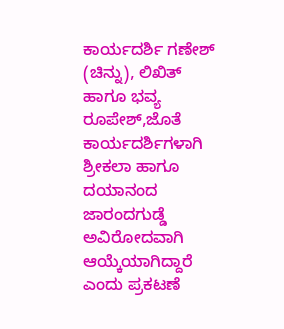ಕಾರ್ಯದರ್ಶಿ ಗಣೇಶ್ (ಚಿನ್ನು), ಲಿಖಿತ್ ಹಾಗೂ ಭವ್ಯ ರೂಪೇಶ್,ಜೊತೆ ಕಾರ್ಯದರ್ಶಿಗಳಾಗಿ ಶ್ರೀಕಲಾ ಹಾಗೂ ದಯಾನಂದ ಜಾರಂದಗುಡ್ಡೆ ಅವಿರೋದವಾಗಿ ಆಯ್ಕೆಯಾಗಿದ್ದಾರೆ ಎಂದು ಪ್ರಕಟಣೆ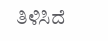ತಿಳಿಸಿದೆ